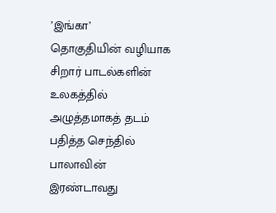’இங்கா’
தொகுதியின் வழியாக சிறார் பாடல்களின் உலகத்தில் அழுத்தமாகத் தடம் பதித்த செந்தில் பாலாவின் இரண்டாவது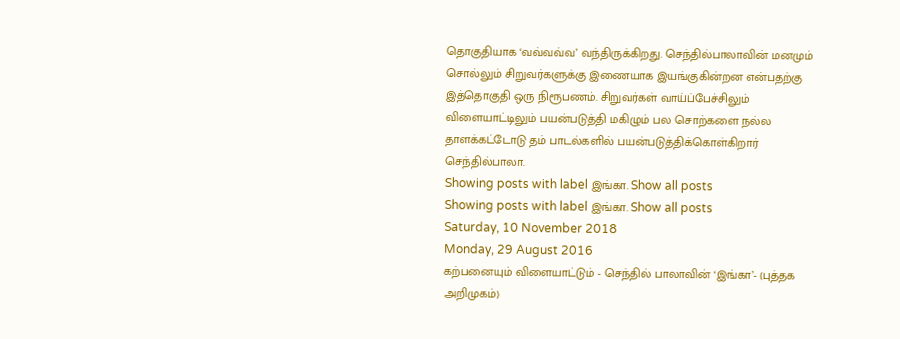தொகுதியாக ‘வவ்வவ்வ’ வந்திருக்கிறது. செந்தில்பாலாவின் மனமும் சொல்லும் சிறுவர்களுக்கு இணையாக இயங்குகின்றன என்பதற்கு இத்தொகுதி ஒரு நிரூபணம். சிறுவர்கள் வாய்ப்பேச்சிலும் விளையாட்டிலும் பயன்படுத்தி மகிழும் பல சொற்களை நல்ல தாளக்கட்டோடு தம் பாடல்களில் பயன்படுத்திக்கொள்கிறார் செந்தில்பாலா.
Showing posts with label இங்கா. Show all posts
Showing posts with label இங்கா. Show all posts
Saturday, 10 November 2018
Monday, 29 August 2016
கற்பனையும் விளையாட்டும் - செந்தில் பாலாவின் ‘இங்கா’- (புத்தக அறிமுகம்)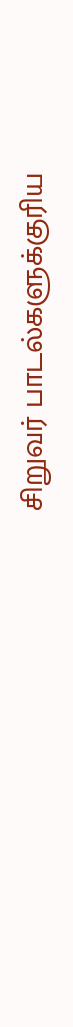சிறுவர் பாடல்களுக்குரிய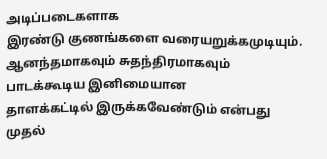அடிப்படைகளாக
இரண்டு குணங்களை வரையறுக்கமுடியும். ஆனந்தமாகவும் சுதந்திரமாகவும் பாடக்கூடிய இனிமையான
தாளக்கட்டில் இருக்கவேண்டும் என்பது முதல்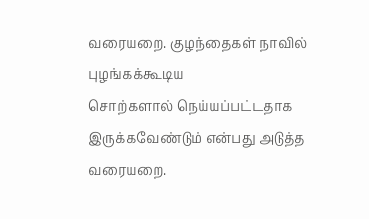வரையறை. குழந்தைகள் நாவில் புழங்கக்கூடிய
சொற்களால் நெய்யப்பட்டதாக இருக்கவேண்டும் என்பது அடுத்த வரையறை.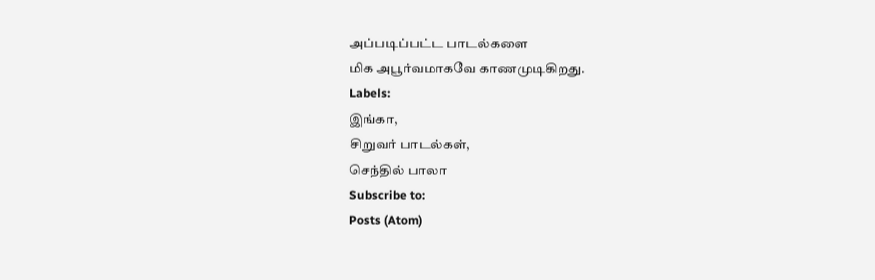அப்படிப்பட்ட பாடல்களை
மிக அபூர்வமாகவே காணமுடிகிறது.
Labels:
இங்கா,
சிறுவர் பாடல்கள்,
செந்தில் பாலா
Subscribe to:
Posts (Atom)